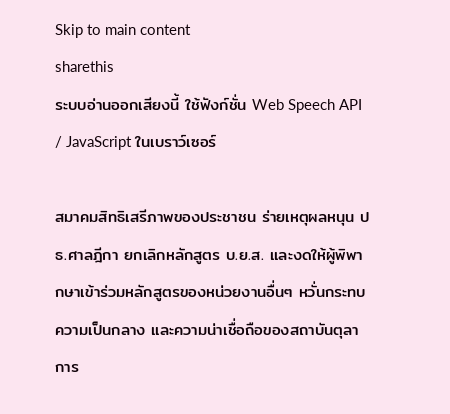Skip to main content
sharethis
ระบบอ่านออกเสียงนี้ ใช้ฟังก์ชั่น Web Speech API / JavaScript ในเบราว์เซอร์

สมาคมสิทธิเสรีภาพของประชาชน ร่ายเหตุผลหนุน ปธ.ศาลฎีกา ยกเลิกหลักสูตร บ.ย.ส. และงดให้ผู้พิพากษาเข้าร่วมหลักสูตรของหน่วยงานอื่นๆ หวั่นกระทบความเป็นกลาง และความน่าเชื่อถือของสถาบันตุลาการ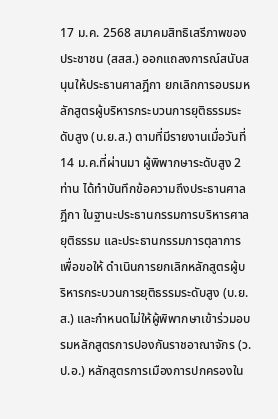17 ม.ค. 2568 สมาคมสิทธิเสรีภาพของประชาชน (สสส.) ออกแถลงการณ์สนับสนุนให้ประธานศาลฎีกา ยกเลิกการอบรมหลักสูตรผู้บริหารกระบวนการยุติธรรมระดับสูง (บ.ย.ส.) ตามที่มีรายงานเมื่อวันที่ 14 ม.ค.ที่ผ่านมา ผู้พิพากษาระดับสูง 2 ท่าน ได้ทำบันทึกข้อความถึงประธานศาลฎีกา ในฐานะประธานกรรมการบริหารศาลยุติธรรม และประธานกรรมการตุลาการ เพื่อขอให้ ดำเนินการยกเลิกหลักสูตรผู้บริหารกระบวนการยุติธรรมระดับสูง (บ.ย.ส.) และกำหนดไม่ให้ผู้พิพากษาเข้าร่วมอบรมหลักสูตรการปองกันราชอาณาจักร (ว.ป.อ.) หลักสูตรการเมืองการปกครองใน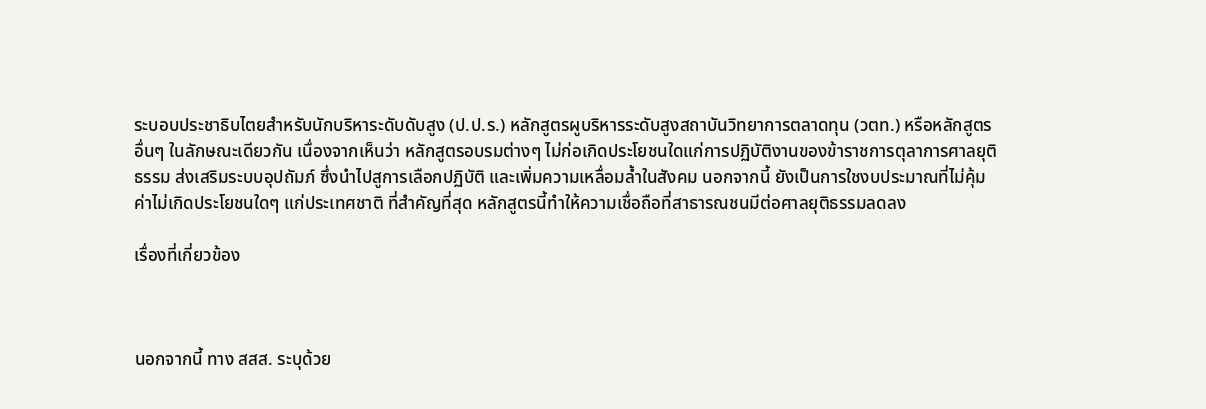ระบอบประชาธิบไตยสำหรับนักบริหาระดับดับสูง (ป.ป.ร.) หลักสูตรผูบริหารระดับสูงสถาบันวิทยาการตลาดทุน (วตท.) หรือหลักสูตรอื่นๆ ในลักษณะเดียวกัน เนื่องจากเห็นว่า หลักสูตรอบรมต่างๆ ไม่ก่อเกิดประโยชนใดแก่การปฏิบัติงานของข้าราชการตุลาการศาลยุติธรรม ส่งเสริมระบบอุปถัมภ์ ซึ่งนำไปสูการเลือกปฏิบัติ และเพิ่มความเหลื่อมล้ำในสังคม นอกจากนี้ ยังเป็นการใชงบประมาณที่ไม่คุ้มค่าไม่เกิดประโยชนใดๆ แก่ประเทศชาติ ที่สำคัญที่สุด หลักสูตรนี้ทำให้ความเชื่อถือที่สาธารณชนมีต่อศาลยุติธรรมลดลง

เรื่องที่เกี่ยวข้อง



นอกจากนี้ ทาง สสส. ระบุด้วย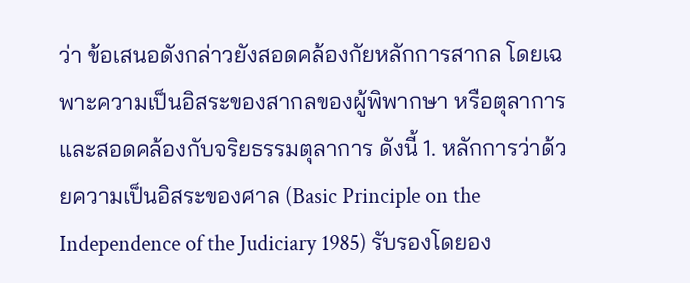ว่า ข้อเสนอดังกล่าวยังสอดคล้องกัยหลักการสากล โดยเฉพาะความเป็นอิสระของสากลของผู้พิพากษา หรือตุลาการ และสอดคล้องกับจริยธรรมตุลาการ ดังนี้ 1. หลักการว่าด้วยความเป็นอิสระของศาล (Basic Principle on the Independence of the Judiciary 1985) รับรองโดยอง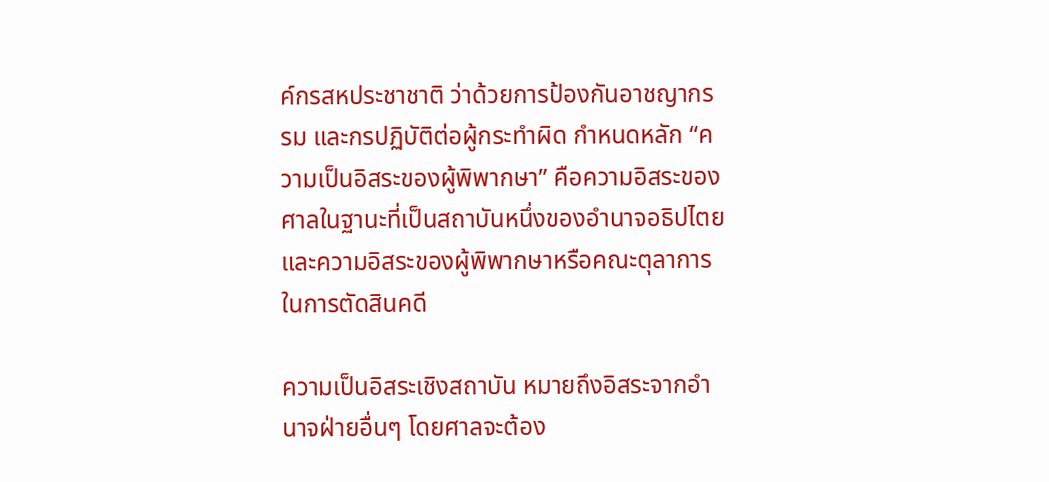ค์กรสหประชาชาติ ว่าด้วยการป้องกันอาชญากรรม และกรปฏิบัติต่อผู้กระทำผิด กำหนดหลัก “ความเป็นอิสระของผู้พิพากษา” คือความอิสระของศาลในฐานะที่เป็นสถาบันหนึ่งของอำนาจอธิปไตย และความอิสระของผู้พิพากษาหรือคณะตุลาการในการตัดสินคดี

ความเป็นอิสระเชิงสถาบัน หมายถึงอิสระจากอำนาจฝ่ายอื่นๆ โดยศาลจะต้อง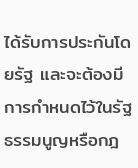ได้รับการประกันโดยรัฐ และจะต้องมีการกำหนดไว้ในรัฐธรรมนูญหรือกฎ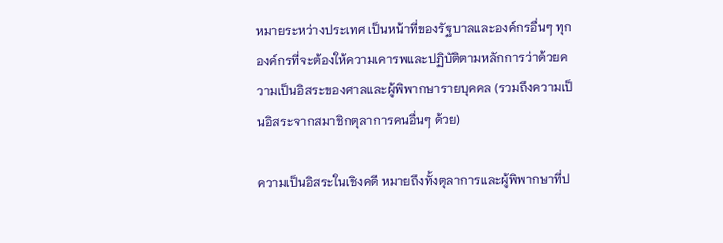หมายระหว่างประเทศ เป็นหน้าที่ของรัฐบาลและองค์กรอื่นๆ ทุกองค์กรที่จะต้องให้ความเคารพและปฏิบัติตามหลักการว่าด้วยความเป็นอิสระของศาลและผู้พิพากษารายบุคคล (รวมถึงความเป็นอิสระจากสมาชิกตุลาการคนอื่นๆ ด้วย)

ความเป็นอิสระในเชิงคดี หมายถึงทั้งตุลาการและผู้พิพากษาที่ป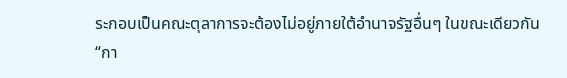ระกอบเป็นคณะตุลาการจะต้องไม่อยู่ภายใต้อำนาจรัฐอื่นๆ ในขณะเดียวกัน “กา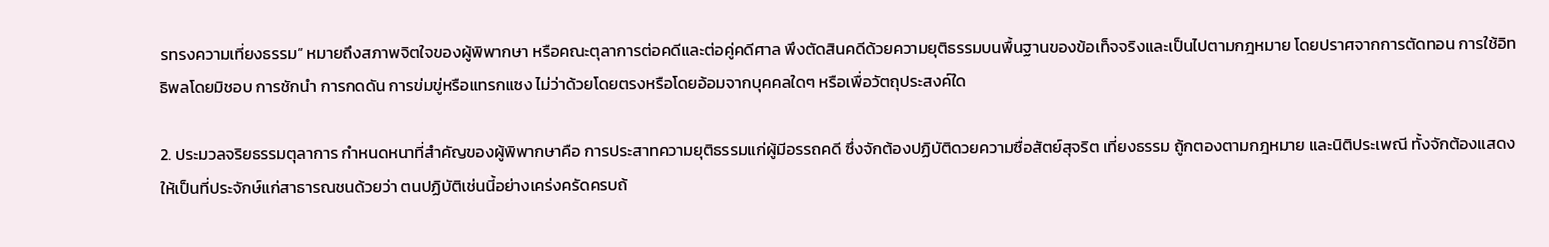รทรงความเที่ยงธรรม” หมายถึงสภาพจิตใจของผู้พิพากษา หรือคณะตุลาการต่อคดีและต่อคู่คดีศาล พึงตัดสินคดีด้วยความยุติธรรมบนพื้นฐานของข้อเท็จจริงและเป็นไปตามกฎหมาย โดยปราศจากการตัดทอน การใช้อิทธิพลโดยมิชอบ การชักนำ การกดดัน การข่มขู่หรือแทรกแซง ไม่ว่าด้วยโดยตรงหรือโดยอ้อมจากบุคคลใดๆ หรือเพื่อวัตถุประสงค์ใด

2. ประมวลจริยธรรมตุลาการ กำหนดหนาที่สำคัญของผู้พิพากษาคือ การประสาทความยุติธรรมแก่ผู้มีอรรถคดี ซึ่งจักต้องปฏิบัติดวยความซื่อสัตย์สุจริต เที่ยงธรรม ถู้กตองตามกฎหมาย และนิติประเพณี ทั้งจักต้องแสดงให้เป็นที่ประจักษ์แก่สาธารณชนด้วยว่า ตนปฏิบัติเช่นนี้อย่างเคร่งครัดครบถ้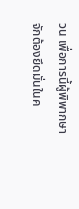วน เพื่อการนี้ผู้พิพากษาจักต้องยึดมั่นในค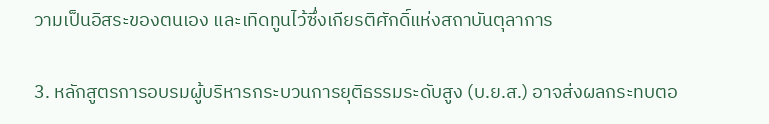วามเป็นอิสระของตนเอง และเทิดทูนไว้ซึ่งเกียรติศักดิ์แห่งสถาบันตุลาการ

3. หลักสูตรการอบรมผู้บริหารกระบวนการยุติธรรมระดับสูง (บ.ย.ส.) อาจส่งผลกระทบตอ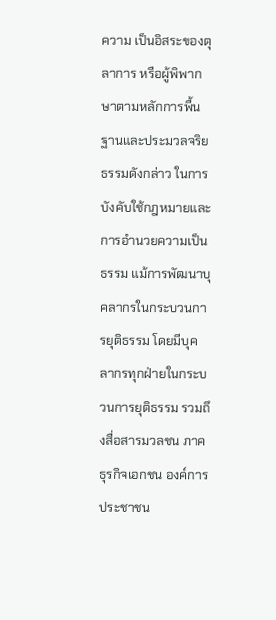ความ เป็นอิสระของตุลาการ หรือผู้พิพากษาตามหลักการพื้นฐานและประมวลจริยธรรมดังกล่าว ในการบังคับใช้กฎหมายและการอำนวยความเป็นธรรม แม้การพัฒนาบุคลากรในกระบวนการยุติธรรม โดยมีบุคลากรทุกฝ่ายในกระบวนการยุติธรรม รวมถึงสื่อสารมวลชน ภาคธุรกิจเอกชน องค์การประชาชน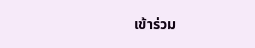เข้าร่วม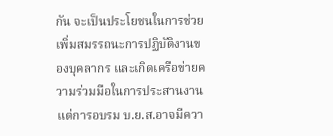กัน จะเป็นประโยชนในการช่วยเพิ่มสมรรถนะการปฏิบัติงานของบุคลากร และเกิดเครือข่ายความร่วมมือในการประสานงาน แต่การอบรม บ.ย.ส.อาจมีควา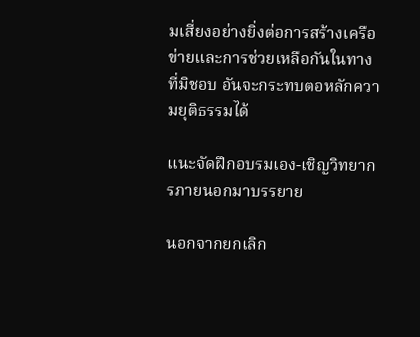มเสี่ยงอย่างยิ่งต่อการสร้างเครือข่ายและการช่วยเหลือกันในทางที่มิชอบ อันจะกระทบตอหลักความยุติธรรมได้

แนะจัดฝึกอบรมเอง-เชิญวิทยากรภายนอกมาบรรยาย

นอกจากยกเลิก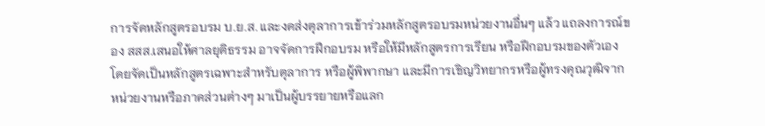การจัดหลักสูตรอบรม บ.ย.ส. และงดส่งตุลาการเข้าร่วมหลักสูตรอบรมหน่วยงานอื่นๆ แล้ว แถลงการณ์ของ สสส.เสนอให้ศาลยุติธรรม อาจจัดการฝึกอบรม หรือให้มีหลักสูตรการเรียน หรือฝึกอบรมของตัวเอง โดยจัดเป็นหลักสูตรเฉพาะสำหรับตุลาการ หรือผู้พิพากษา และมีการเชิญวิทยากรหรือผู้ทรงคุณวุฒิจากหน่วยงานหรือภาคส่วนต่างๆ มาเป็นผู้บรรยายหรือแลก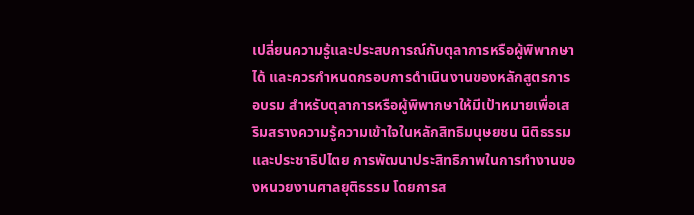เปลี่ยนความรู้และประสบการณ์กับตุลาการหรือผู้พิพากษาได้ และควรกำหนดกรอบการดำเนินงานของหลักสูตรการอบรม สำหรับตุลาการหรือผู้พิพากษาให้มีเป้าหมายเพื่อเสริมสรางความรู้ความเข้าใจในหลักสิทธิมนุษยชน นิติธรรม และประชาธิปไตย การพัฒนาประสิทธิภาพในการทำงานของหนวยงานศาลยุติธรรม โดยการส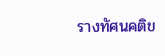รางทัศนคติข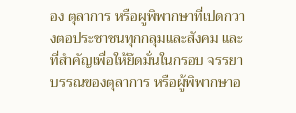อง ตุลาการ หรือผูพิพากษาที่เปดกวางตอประชาชนทุกกลุมและสังคม และที่สำคัญเพื่อให้ยึดมั่นในกรอบ จรรยาบรรณของตุลาการ หรือผู้พิพากษาอ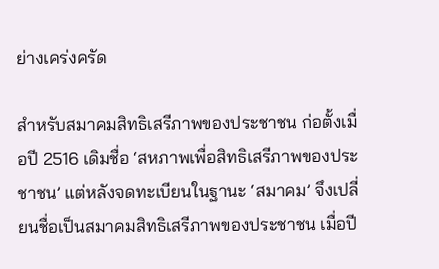ย่างเคร่งครัด

สำหรับสมาคมสิทธิเสรีภาพของประชาชน ก่อตั้งเมื่อปี 2516 เดิมชื่อ ‘สหภาพเพื่อสิทธิเสรีภาพของประชาชน’ แต่หลังจดทะเบียนในฐานะ ‘สมาคม’ จึงเปลี่ยนชื่อเป็นสมาคมสิทธิเสรีภาพของประชาชน เมื่อปี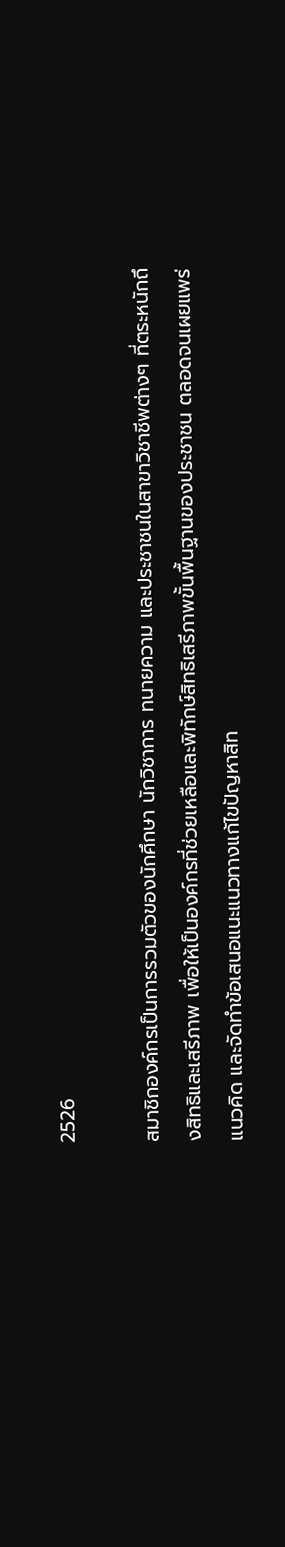2526

สมาชิกองค์กรเป็นการรวมตัวของนักศึกษา นักวิชาการ ทนายความ และประชาชนในสาขาวิชาชีพต่างๆ ที่ตระหนักถึงสิทธิและเสรีภาพ เพื่อให้เป็นองค์กรที่ช่วยเหลือและพิทักษ์สิทธิเสรีภาพขั้นพื้นฐานของประชาชน ตลอดจนเผยแพร่แนวคิด และจัดทำข้อเสนอแนะแนวทางแก้ไขปัญหาสิท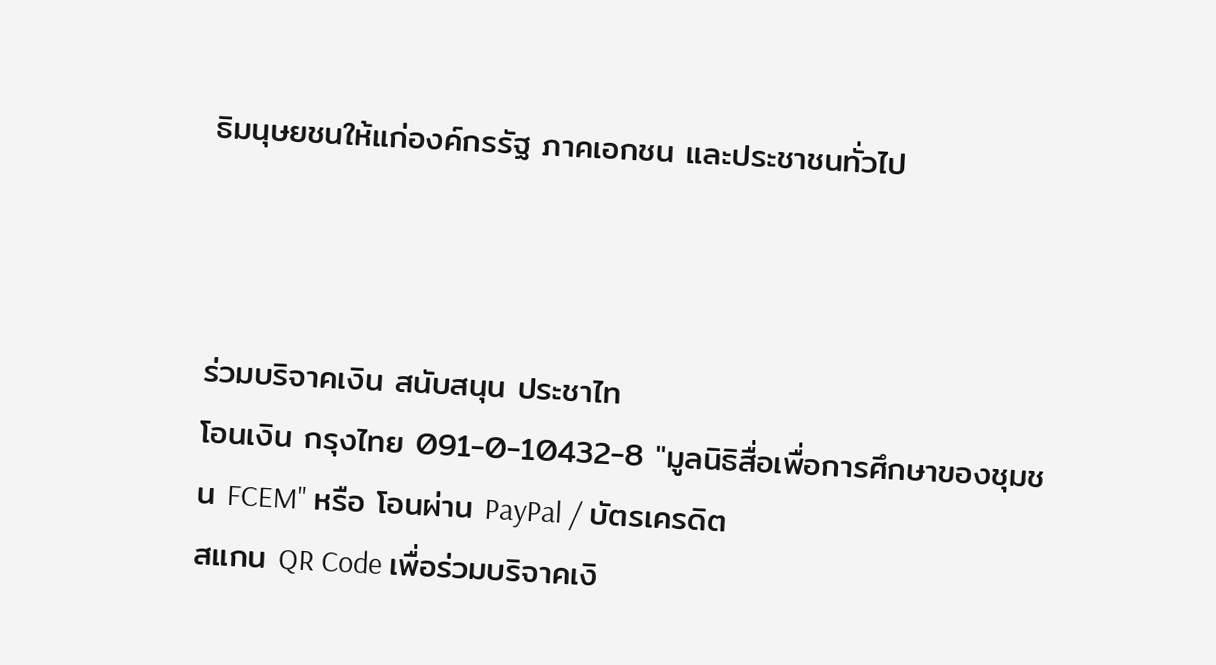ธิมนุษยชนให้แก่องค์กรรัฐ ภาคเอกชน และประชาชนทั่วไป



ร่วมบริจาคเงิน สนับสนุน ประชาไท
โอนเงิน กรุงไทย 091-0-10432-8 "มูลนิธิสื่อเพื่อการศึกษาของชุมชน FCEM" หรือ โอนผ่าน PayPal / บัตรเครดิต
สแกน QR Code เพื่อร่วมบริจาคเงิ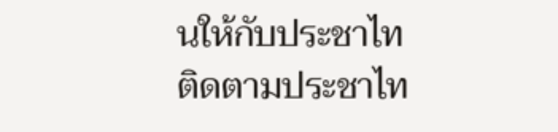นให้กับประชาไท
ติดตามประชาไท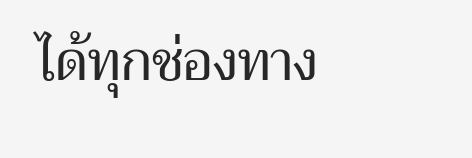ได้ทุกช่องทาง